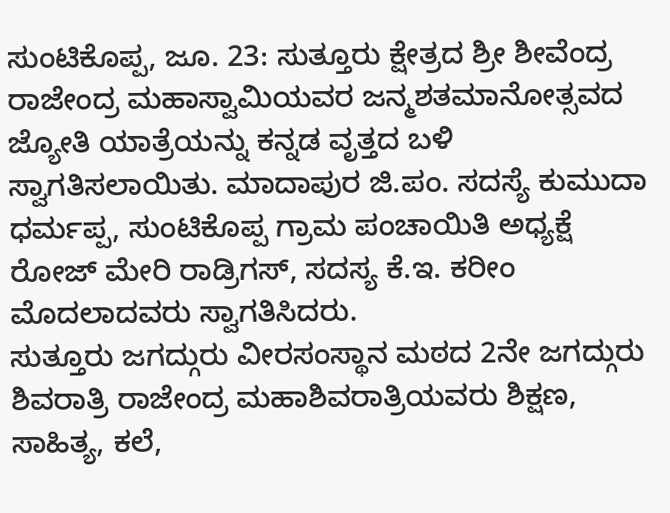ಸುಂಟಿಕೊಪ್ಪ, ಜೂ. 23: ಸುತ್ತೂರು ಕ್ಷೇತ್ರದ ಶ್ರೀ ಶೀವೆಂದ್ರ ರಾಜೇಂದ್ರ ಮಹಾಸ್ವಾಮಿಯವರ ಜನ್ಮಶತಮಾನೋತ್ಸವದ ಜ್ಯೋತಿ ಯಾತ್ರೆಯನ್ನು ಕನ್ನಡ ವೃತ್ತದ ಬಳಿ ಸ್ವಾಗತಿಸಲಾಯಿತು. ಮಾದಾಪುರ ಜಿ.ಪಂ. ಸದಸ್ಯೆ ಕುಮುದಾ ಧರ್ಮಪ್ಪ, ಸುಂಟಿಕೊಪ್ಪ ಗ್ರಾಮ ಪಂಚಾಯಿತಿ ಅಧ್ಯಕ್ಷೆ ರೋಜ್ ಮೇರಿ ರಾಡ್ರಿಗಸ್, ಸದಸ್ಯ ಕೆ.ಇ. ಕರೀಂ ಮೊದಲಾದವರು ಸ್ವಾಗತಿಸಿದರು.
ಸುತ್ತೂರು ಜಗದ್ಗುರು ವೀರಸಂಸ್ಥಾನ ಮಠದ 2ನೇ ಜಗದ್ಗುರು ಶಿವರಾತ್ರಿ ರಾಜೇಂದ್ರ ಮಹಾಶಿವರಾತ್ರಿಯವರು ಶಿಕ್ಷಣ, ಸಾಹಿತ್ಯ, ಕಲೆ,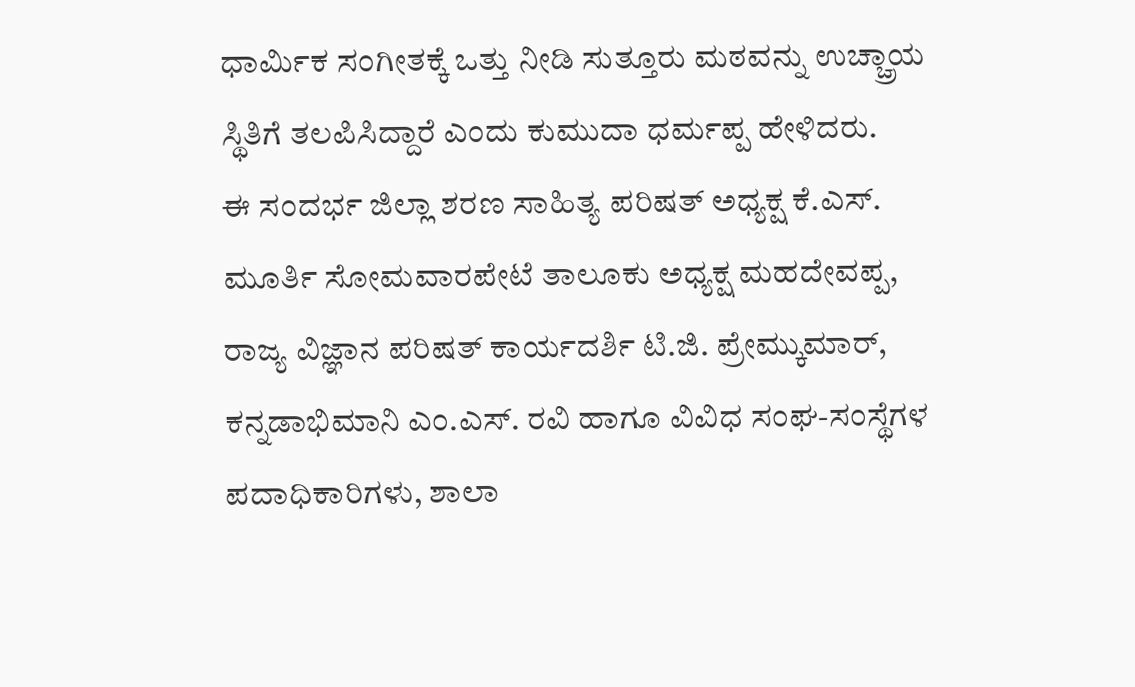ಧಾರ್ಮಿಕ ಸಂಗೀತಕ್ಕೆ ಒತ್ತು ನೀಡಿ ಸುತ್ತೂರು ಮಠವನ್ನು ಉಚ್ಚ್ರಾಯ ಸ್ಥಿತಿಗೆ ತಲಪಿಸಿದ್ದಾರೆ ಎಂದು ಕುಮುದಾ ಧರ್ಮಪ್ಪ ಹೇಳಿದರು.
ಈ ಸಂದರ್ಭ ಜಿಲ್ಲಾ ಶರಣ ಸಾಹಿತ್ಯ ಪರಿಷತ್ ಅಧ್ಯಕ್ಷ ಕೆ.ಎಸ್. ಮೂರ್ತಿ ಸೋಮವಾರಪೇಟೆ ತಾಲೂಕು ಅಧ್ಯಕ್ಷ ಮಹದೇವಪ್ಪ, ರಾಜ್ಯ ವಿಜ್ಞಾನ ಪರಿಷತ್ ಕಾರ್ಯದರ್ಶಿ ಟಿ.ಜಿ. ಪ್ರೇಮ್ಕುಮಾರ್, ಕನ್ನಡಾಭಿಮಾನಿ ಎಂ.ಎಸ್. ರವಿ ಹಾಗೂ ವಿವಿಧ ಸಂಘ-ಸಂಸ್ಥೆಗಳ ಪದಾಧಿಕಾರಿಗಳು, ಶಾಲಾ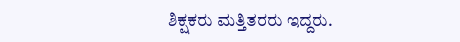ಶಿಕ್ಷಕರು ಮತ್ತಿತರರು ಇದ್ದರು.